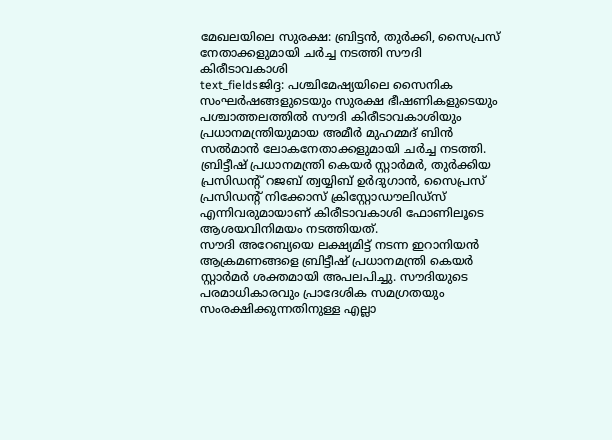മേഖലയിലെ സുരക്ഷ: ബ്രിട്ടൻ, തുർക്കി, സൈപ്രസ് നേതാക്കളുമായി ചർച്ച നടത്തി സൗദി കിരീടാവകാശി
text_fieldsജിദ്ദ: പശ്ചിമേഷ്യയിലെ സൈനിക സംഘർഷങ്ങളുടെയും സുരക്ഷ ഭീഷണികളുടെയും പശ്ചാത്തലത്തിൽ സൗദി കിരീടാവകാശിയും പ്രധാനമന്ത്രിയുമായ അമീർ മുഹമ്മദ് ബിൻ സൽമാൻ ലോകനേതാക്കളുമായി ചർച്ച നടത്തി. ബ്രിട്ടീഷ് പ്രധാനമന്ത്രി കെയർ സ്റ്റാർമർ, തുർക്കിയ പ്രസിഡന്റ് റജബ് ത്വയ്യിബ് ഉർദുഗാൻ, സൈപ്രസ് പ്രസിഡന്റ് നിക്കോസ് ക്രിസ്റ്റോഡൗലിഡ്സ് എന്നിവരുമായാണ് കിരീടാവകാശി ഫോണിലൂടെ ആശയവിനിമയം നടത്തിയത്.
സൗദി അറേബ്യയെ ലക്ഷ്യമിട്ട് നടന്ന ഇറാനിയൻ ആക്രമണങ്ങളെ ബ്രിട്ടീഷ് പ്രധാനമന്ത്രി കെയർ സ്റ്റാർമർ ശക്തമായി അപലപിച്ചു. സൗദിയുടെ പരമാധികാരവും പ്രാദേശിക സമഗ്രതയും സംരക്ഷിക്കുന്നതിനുള്ള എല്ലാ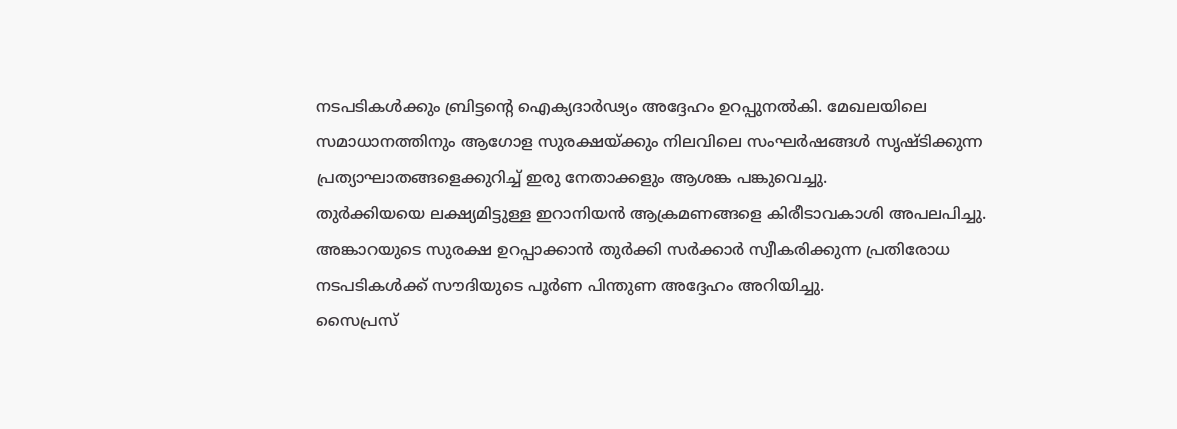നടപടികൾക്കും ബ്രിട്ടന്റെ ഐക്യദാർഢ്യം അദ്ദേഹം ഉറപ്പുനൽകി. മേഖലയിലെ സമാധാനത്തിനും ആഗോള സുരക്ഷയ്ക്കും നിലവിലെ സംഘർഷങ്ങൾ സൃഷ്ടിക്കുന്ന പ്രത്യാഘാതങ്ങളെക്കുറിച്ച് ഇരു നേതാക്കളും ആശങ്ക പങ്കുവെച്ചു.
തുർക്കിയയെ ലക്ഷ്യമിട്ടുള്ള ഇറാനിയൻ ആക്രമണങ്ങളെ കിരീടാവകാശി അപലപിച്ചു. അങ്കാറയുടെ സുരക്ഷ ഉറപ്പാക്കാൻ തുർക്കി സർക്കാർ സ്വീകരിക്കുന്ന പ്രതിരോധ നടപടികൾക്ക് സൗദിയുടെ പൂർണ പിന്തുണ അദ്ദേഹം അറിയിച്ചു.
സൈപ്രസ്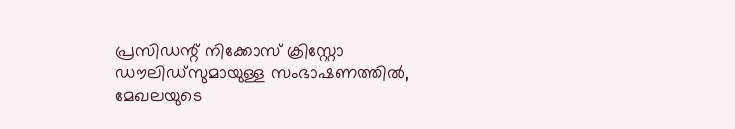പ്രസിഡന്റ് നിക്കോസ് ക്രിസ്റ്റോ ഡൗലിഡ്സുമായുള്ള സംഭാഷണത്തിൽ, മേഖലയുടെ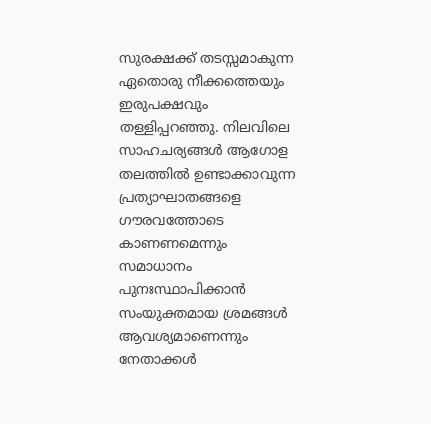സുരക്ഷക്ക് തടസ്സമാകുന്ന ഏതൊരു നീക്കത്തെയും ഇരുപക്ഷവും തള്ളിപ്പറഞ്ഞു. നിലവിലെ സാഹചര്യങ്ങൾ ആഗോള തലത്തിൽ ഉണ്ടാക്കാവുന്ന പ്രത്യാഘാതങ്ങളെ ഗൗരവത്തോടെ കാണണമെന്നും സമാധാനം പുനഃസ്ഥാപിക്കാൻ സംയുക്തമായ ശ്രമങ്ങൾ ആവശ്യമാണെന്നും നേതാക്കൾ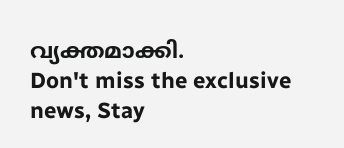വ്യക്തമാക്കി.
Don't miss the exclusive news, Stay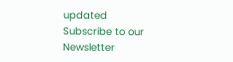updated
Subscribe to our Newsletter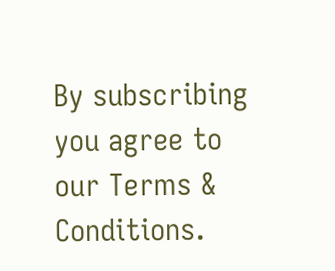By subscribing you agree to our Terms & Conditions.